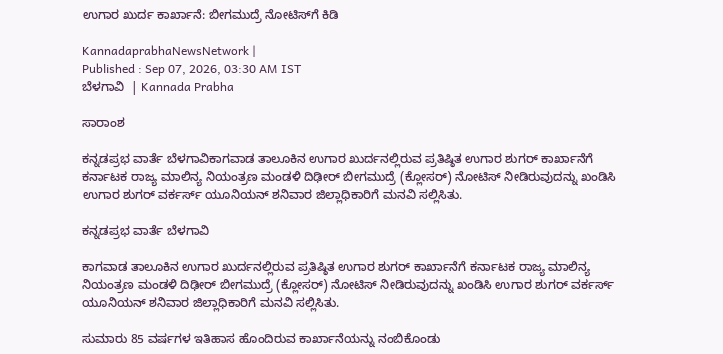ಉಗಾರ ಖುರ್ದ ಕಾರ್ಖಾನೆ: ಬೀಗಮುದ್ರೆ ನೋಟಿಸ್‌ಗೆ ಕಿಡಿ

KannadaprabhaNewsNetwork |
Published : Sep 07, 2026, 03:30 AM IST
ಬೆಳಗಾವಿ  | Kannada Prabha

ಸಾರಾಂಶ

ಕನ್ನಡಪ್ರಭ ವಾರ್ತೆ ಬೆಳಗಾವಿಕಾಗವಾಡ ತಾಲೂಕಿನ ಉಗಾರ ಖುರ್ದನಲ್ಲಿರುವ ಪ್ರತಿಷ್ಠಿತ ಉಗಾರ ಶುಗರ್ ಕಾರ್ಖಾನೆಗೆ ಕರ್ನಾಟಕ ರಾಜ್ಯ ಮಾಲಿನ್ಯ ನಿಯಂತ್ರಣ ಮಂಡಳಿ ದಿಢೀರ್‌ ಬೀಗಮುದ್ರೆ (ಕ್ಲೋಸರ್) ನೋಟಿಸ್ ನೀಡಿರುವುದನ್ನು ಖಂಡಿಸಿ ಉಗಾರ ಶುಗರ್ ವರ್ಕರ್ಸ್ ಯೂನಿಯನ್ ಶನಿವಾರ ಜಿಲ್ಲಾಧಿಕಾರಿಗೆ ಮನವಿ ಸಲ್ಲಿಸಿತು.

ಕನ್ನಡಪ್ರಭ ವಾರ್ತೆ ಬೆಳಗಾವಿ

ಕಾಗವಾಡ ತಾಲೂಕಿನ ಉಗಾರ ಖುರ್ದನಲ್ಲಿರುವ ಪ್ರತಿಷ್ಠಿತ ಉಗಾರ ಶುಗರ್ ಕಾರ್ಖಾನೆಗೆ ಕರ್ನಾಟಕ ರಾಜ್ಯ ಮಾಲಿನ್ಯ ನಿಯಂತ್ರಣ ಮಂಡಳಿ ದಿಢೀರ್‌ ಬೀಗಮುದ್ರೆ (ಕ್ಲೋಸರ್) ನೋಟಿಸ್ ನೀಡಿರುವುದನ್ನು ಖಂಡಿಸಿ ಉಗಾರ ಶುಗರ್ ವರ್ಕರ್ಸ್ ಯೂನಿಯನ್ ಶನಿವಾರ ಜಿಲ್ಲಾಧಿಕಾರಿಗೆ ಮನವಿ ಸಲ್ಲಿಸಿತು.

ಸುಮಾರು 85 ವರ್ಷಗಳ ಇತಿಹಾಸ ಹೊಂದಿರುವ ಕಾರ್ಖಾನೆಯನ್ನು ನಂಬಿಕೊಂಡು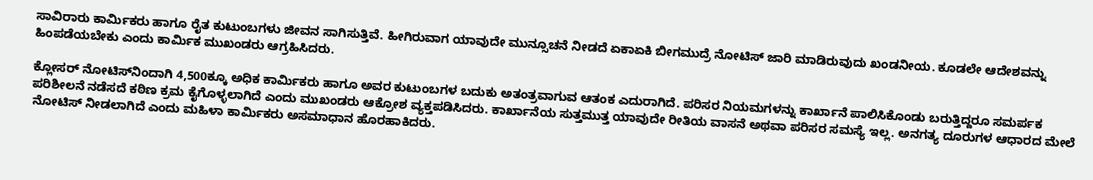ಸಾವಿರಾರು ಕಾರ್ಮಿಕರು ಹಾಗೂ ರೈತ ಕುಟುಂಬಗಳು ಜೀವನ ಸಾಗಿಸುತ್ತಿವೆ. ಹೀಗಿರುವಾಗ ಯಾವುದೇ ಮುನ್ಸೂಚನೆ ನೀಡದೆ ಏಕಾಏಕಿ ಬೀಗಮುದ್ರೆ ನೋಟಿಸ್ ಜಾರಿ ಮಾಡಿರುವುದು ಖಂಡನೀಯ. ಕೂಡಲೇ ಆದೇಶವನ್ನು ಹಿಂಪಡೆಯಬೇಕು ಎಂದು ಕಾರ್ಮಿಕ ಮುಖಂಡರು ಆಗ್ರಹಿಸಿದರು.

ಕ್ಲೋಸರ್ ನೋಟಿಸ್‌ನಿಂದಾಗಿ 4,500ಕ್ಕೂ ಅಧಿಕ ಕಾರ್ಮಿಕರು ಹಾಗೂ ಅವರ ಕುಟುಂಬಗಳ ಬದುಕು ಅತಂತ್ರವಾಗುವ ಆತಂಕ ಎದುರಾಗಿದೆ. ಪರಿಸರ ನಿಯಮಗಳನ್ನು ಕಾರ್ಖಾನೆ ಪಾಲಿಸಿಕೊಂಡು ಬರುತ್ತಿದ್ದರೂ ಸಮರ್ಪಕ ಪರಿಶೀಲನೆ ನಡೆಸದೆ ಕಠಿಣ ಕ್ರಮ ಕೈಗೊಳ್ಳಲಾಗಿದೆ ಎಂದು ಮುಖಂಡರು ಆಕ್ರೋಶ ವ್ಯಕ್ತಪಡಿಸಿದರು. ಕಾರ್ಖಾನೆಯ ಸುತ್ತಮುತ್ತ ಯಾವುದೇ ರೀತಿಯ ವಾಸನೆ ಅಥವಾ ಪರಿಸರ ಸಮಸ್ಯೆ ಇಲ್ಲ. ಅನಗತ್ಯ ದೂರುಗಳ ಆಧಾರದ ಮೇಲೆ ನೋಟಿಸ್ ನೀಡಲಾಗಿದೆ ಎಂದು ಮಹಿಳಾ ಕಾರ್ಮಿಕರು ಅಸಮಾಧಾನ ಹೊರಹಾಕಿದರು.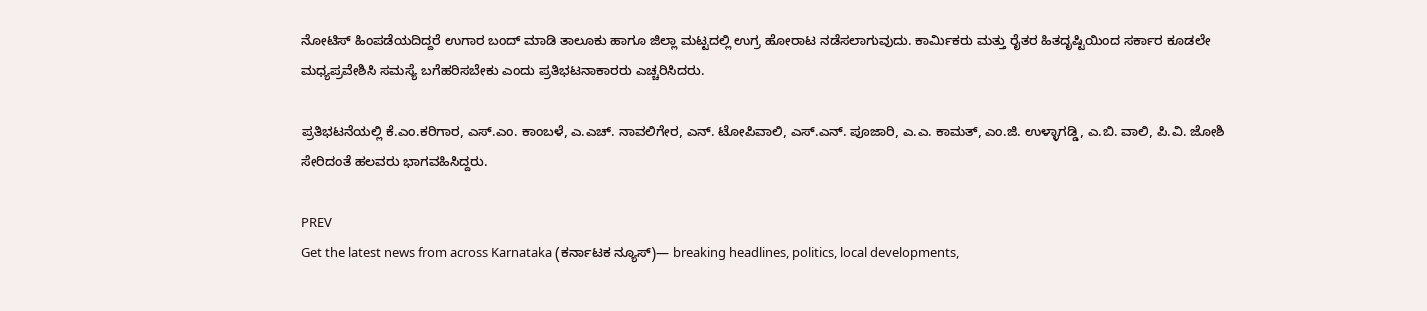ನೋಟಿಸ್‌ ಹಿಂಪಡೆಯದಿದ್ದರೆ ಉಗಾರ ಬಂದ್ ಮಾಡಿ ತಾಲೂಕು ಹಾಗೂ ಜಿಲ್ಲಾ ಮಟ್ಟದಲ್ಲಿ ಉಗ್ರ ಹೋರಾಟ ನಡೆಸಲಾಗುವುದು. ಕಾರ್ಮಿಕರು ಮತ್ತು ರೈತರ ಹಿತದೃಷ್ಟಿಯಿಂದ ಸರ್ಕಾರ ಕೂಡಲೇ ಮಧ್ಯಪ್ರವೇಶಿಸಿ ಸಮಸ್ಯೆ ಬಗೆಹರಿಸಬೇಕು ಎಂದು ಪ್ರತಿಭಟನಾಕಾರರು ಎಚ್ಚರಿಸಿದರು.

ಪ್ರತಿಭಟನೆಯಲ್ಲಿ ಕೆ.ಎಂ.ಕರಿಗಾರ, ಎಸ್.ಎಂ. ಕಾಂಬಳೆ, ಎ.ಎಚ್. ನಾವಲಿಗೇರ, ಎನ್. ಟೋಪಿವಾಲಿ, ಎಸ್.ಎನ್. ಪೂಜಾರಿ, ಎ.ಎ. ಕಾಮತ್‌, ಎಂ.ಜಿ. ಉಳ್ಳಾಗಡ್ಡಿ, ಎ.ಬಿ. ವಾಲಿ, ಪಿ.ವಿ. ಜೋಶಿ ಸೇರಿದಂತೆ ಹಲವರು ಭಾಗವಹಿಸಿದ್ದರು.

PREV
Get the latest news from across Karnataka (ಕರ್ನಾಟಕ ನ್ಯೂಸ್)— breaking headlines, politics, local developments,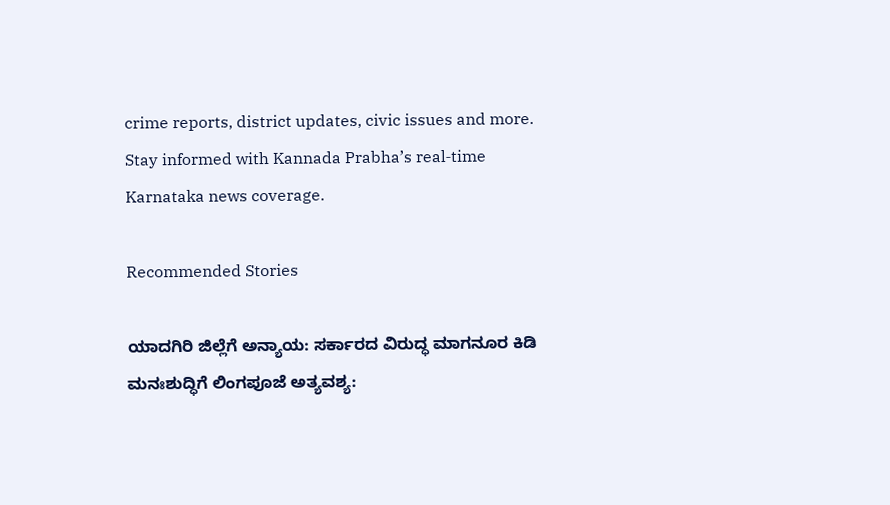crime reports, district updates, civic issues and more. Stay informed with Kannada Prabha’s real‑time Karnataka news coverage.

Recommended Stories

ಯಾದಗಿರಿ ಜಿಲ್ಲೆಗೆ ಅನ್ಯಾಯ: ಸರ್ಕಾರದ ವಿರುದ್ಧ ಮಾಗನೂರ ಕಿಡಿ
ಮನಃಶುದ್ಧಿಗೆ ಲಿಂಗಪೂಜೆ ಅತ್ಯವಶ್ಯ: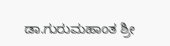ಡಾ.ಗುರುಮಹಾಂತ ಶ್ರೀ